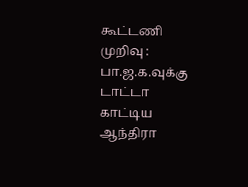கூட்டணி முறிவு : பா.ஜ.க.வுக்கு டாட்டா காட்டிய ஆந்திரா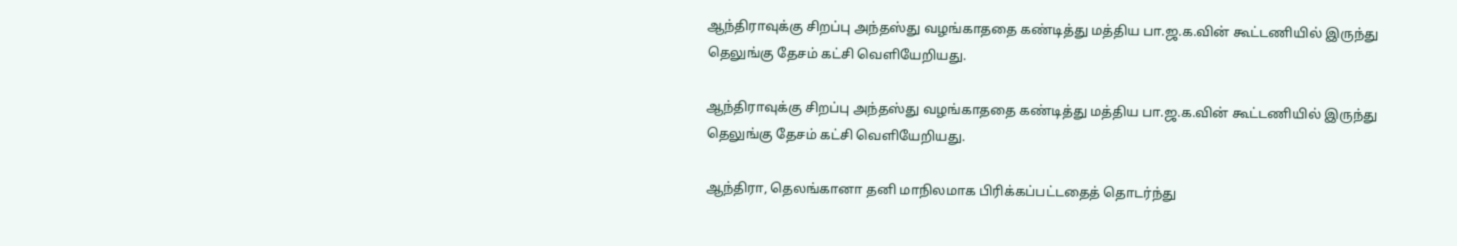ஆந்திராவுக்கு சிறப்பு அந்தஸ்து வழங்காததை கண்டித்து மத்திய பா.ஜ.க.வின் கூட்டணியில் இருந்து தெலுங்கு தேசம் கட்சி வெளியேறியது.

ஆந்திராவுக்கு சிறப்பு அந்தஸ்து வழங்காததை கண்டித்து மத்திய பா.ஜ.க.வின் கூட்டணியில் இருந்து தெலுங்கு தேசம் கட்சி வெளியேறியது.

ஆந்திரா, தெலங்கானா தனி மாநிலமாக பிரிக்கப்பட்டதைத் தொடர்ந்து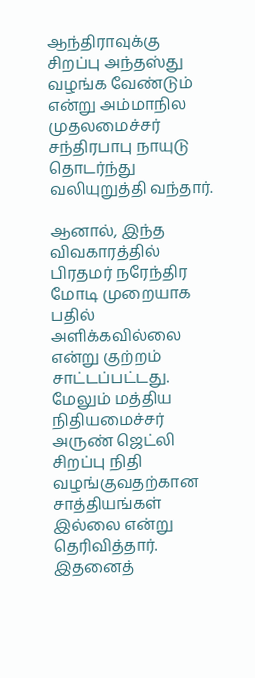ஆந்திராவுக்கு சிறப்பு அந்தஸ்து வழங்க வேண்டும் என்று அம்மாநில முதலமைச்சர்  சந்திரபாபு நாயுடு தொடர்ந்து வலியுறுத்தி வந்தார்.

ஆனால், இந்த விவகாரத்தில் பிரதமர் நரேந்திர மோடி முறையாக பதில் அளிக்கவில்லை என்று குற்றம் சாட்டப்பட்டது. மேலும் மத்திய நிதியமைச்சர் அருண் ஜெட்லி சிறப்பு நிதி வழங்குவதற்கான சாத்தியங்கள் இல்லை என்று தெரிவித்தார். இதனைத்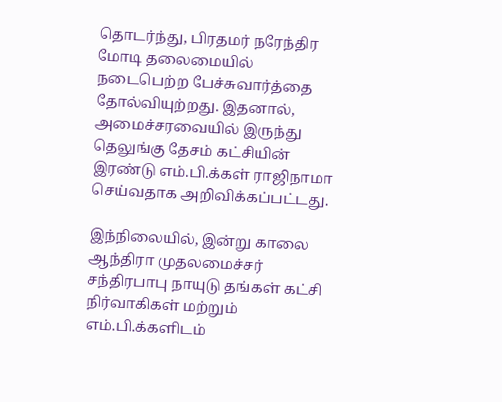தொடர்ந்து, பிரதமர் நரேந்திர மோடி தலைமையில் நடைபெற்ற பேச்சுவார்த்தை தோல்வியுற்றது. இதனால், அமைச்சரவையில் இருந்து தெலுங்கு தேசம் கட்சியின் இரண்டு எம்.பி.க்கள் ராஜிநாமா செய்வதாக அறிவிக்கப்பட்டது.

இந்நிலையில், இன்று காலை ஆந்திரா முதலமைச்சர்  சந்திரபாபு நாயுடு தங்கள் கட்சி நிர்வாகிகள் மற்றும் எம்.பி.க்களிடம்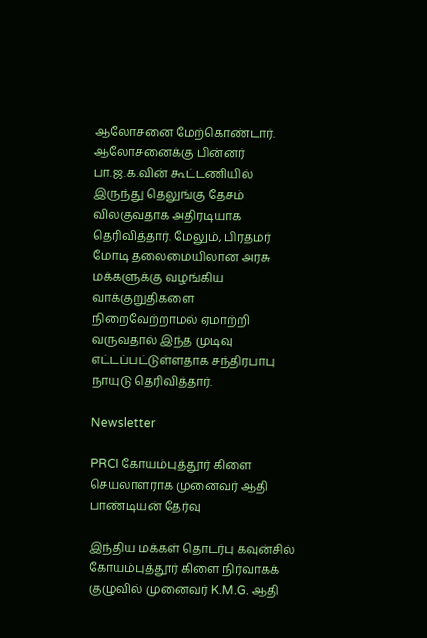ஆலோசனை மேற்கொண்டார். ஆலோசனைக்கு பின்னர் பா.ஜ.க.வின் கூட்டணியில் இருந்து தெலுங்கு தேசம் விலகுவதாக அதிரடியாக தெரிவித்தார். மேலும், பிரதமர் மோடி தலைமையிலான அரசு மக்களுக்கு வழங்கிய வாக்குறுதிகளை நிறைவேற்றாமல் ஏமாற்றி வருவதால் இந்த முடிவு எட்டப்பட்டுள்ளதாக சந்திரபாபு நாயுடு தெரிவித்தார்.

Newsletter

PRCI கோயம்புத்தூர் கிளை செயலாளராக முனைவர் ஆதி பாண்டியன் தேர்வு

இந்திய மக்கள் தொடர்பு கவுன்சில் கோயம்புத்தூர் கிளை நிர்வாகக் குழுவில் முனைவர் K.M.G. ஆதி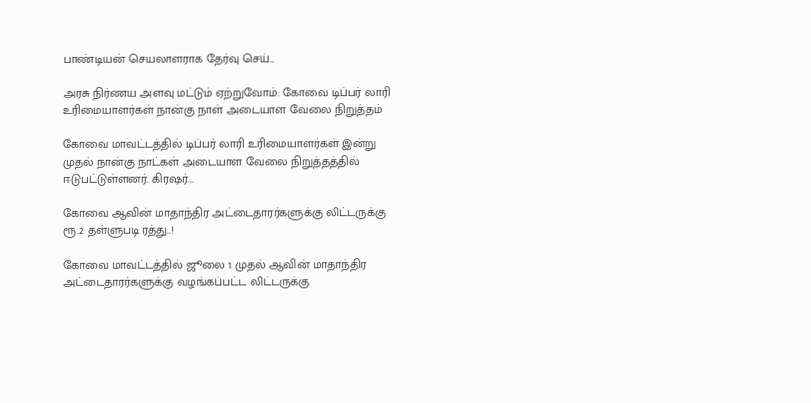பாண்டியன் செயலாளராக தேர்வு செய்...

அரசு நிர்ணய அளவு மட்டும் ஏற்றுவோம்: கோவை டிப்பர் லாரி உரிமையாளர்கள் நான்கு நாள் அடையாள வேலை நிறுத்தம்

கோவை மாவட்டத்தில் டிப்பர் லாரி உரிமையாளர்கள் இன்று முதல் நான்கு நாட்கள் அடையாள வேலை நிறுத்தத்தில் ஈடுபட்டுள்ளனர். கிரஷர்...

கோவை ஆவின் மாதாந்திர அட்டைதாரர்களுக்கு லிட்டருக்கு ரூ.2 தள்ளுபடி ரத்து..!

கோவை மாவட்டத்தில் ஜூலை 1 முதல் ஆவின் மாதாந்திர அட்டைதாரர்களுக்கு வழங்கப்பட்ட லிட்டருக்கு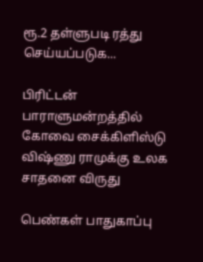ரூ.2 தள்ளுபடி ரத்து செய்யப்படுக...

பிரிட்டன் பாராளுமன்றத்தில் கோவை சைக்கிளிஸ்டு விஷ்ணு ராமுக்கு உலக சாதனை விருது

பெண்கள் பாதுகாப்பு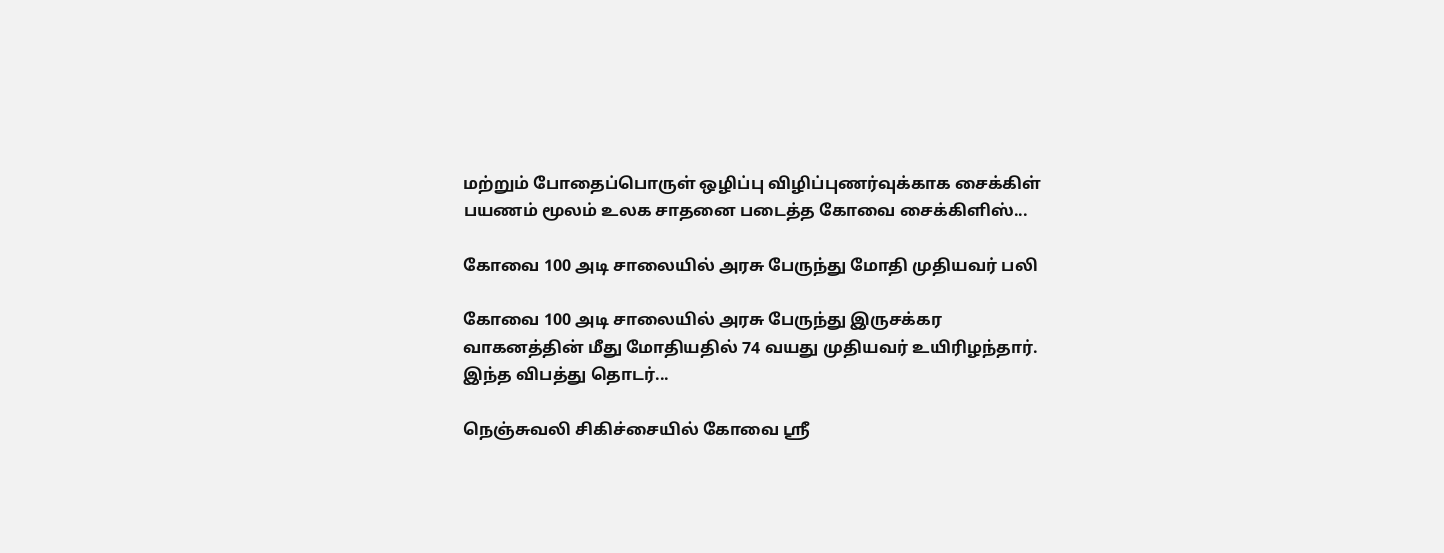மற்றும் போதைப்பொருள் ஒழிப்பு விழிப்புணர்வுக்காக சைக்கிள் பயணம் மூலம் உலக சாதனை படைத்த கோவை சைக்கிளிஸ்...

கோவை 100 அடி சாலையில் அரசு பேருந்து மோதி முதியவர் பலி

கோவை 100 அடி சாலையில் அரசு பேருந்து இருசக்கர வாகனத்தின் மீது மோதியதில் 74 வயது முதியவர் உயிரிழந்தார். இந்த விபத்து தொடர்...

நெஞ்சுவலி சிகிச்சையில் கோவை ஸ்ரீ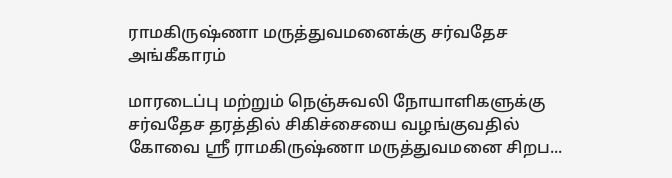ராமகிருஷ்ணா மருத்துவமனைக்கு சர்வதேச அங்கீகாரம்

மாரடைப்பு மற்றும் நெஞ்சுவலி நோயாளிகளுக்கு சர்வதேச தரத்தில் சிகிச்சையை வழங்குவதில் கோவை ஸ்ரீ ராமகிருஷ்ணா மருத்துவமனை சிறப...